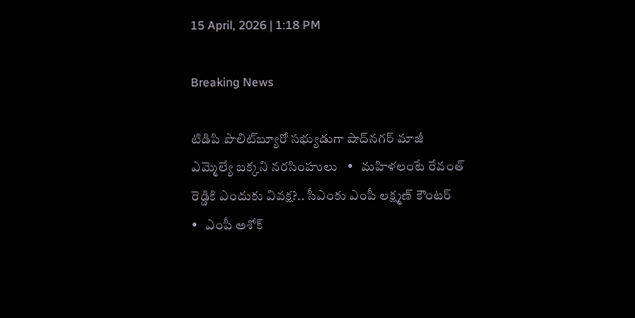15 April, 2026 | 1:18 PM

Breaking News

టిడిపి పొలిట్‌బ్యూరో సభ్యుడుగా షాద్‌నగర్ మాజీ ఎమ్మెల్యే బక్కని నరసింహులు   •   మహిళలంటే రేవంత్ రెడ్డికి ఎందుకు వివక్ష?.. సీఎంకు ఎంపీ లక్ష్మణ్ కౌంటర్   •   ఎంపీ అశోక్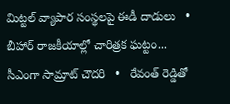మిట్టల్‌ వ్యాపార సంస్థలపై ఈడీ దాడులు   •   బీహార్ రాజకీయాల్లో చారిత్రక ఘట్టం... సీఎంగా సామ్రాట్‌ చౌదరి   •   రేవంత్‌ రెడ్డితో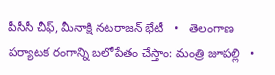పీసీసీ చీఫ్, మీనాక్షి నటరాజన్ భేటీ   •   తెలంగాణ పర్యాటక రంగాన్ని బలోపేతం చేస్తాం: మంత్రి జూపల్లి   •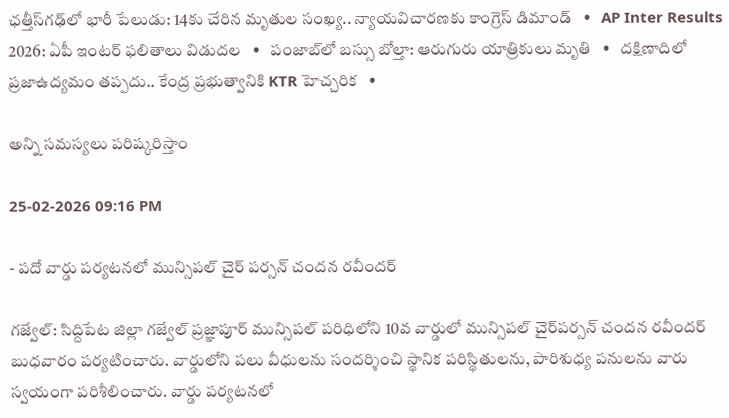ఛత్తీస్‌గఢ్‌లో భారీ పేలుడు: 14కు చేరిన మృతుల సంఖ్య.. న్యాయవిచారణకు కాంగ్రెస్ డిమాండ్   •   AP Inter Results 2026: ఏపీ ఇంటర్ ఫలితాలు విడుదల   •   పంజాబ్‌లో బస్సు బోల్తా: ఆరుగురు యాత్రికులు మృతి   •   దక్షిణాదిలో ప్రజాఉద్యమం తప్పదు.. కేంద్ర ప్రభుత్వానికి KTR హెచ్చరిక   •

అన్ని సమస్యలు పరిష్కరిస్తాం

25-02-2026 09:16 PM

- పదో వార్డు పర్యటనలో మున్సిపల్ చైర్ పర్సన్ చందన రవీందర్

గజ్వేల్: సిద్దిపేట జిల్లా గజ్వేల్ ప్రజ్ఞాపూర్ మున్సిపల్ పరిధిలోని 10వ వార్డులో మున్సిపల్ చైర్‌పర్సన్ చందన రవీందర్ బుధవారం పర్యటించారు. వార్డులోని పలు వీధులను సందర్శించి స్థానిక పరిస్థితులను, పారిశుధ్య పనులను వారు స్వయంగా పరిశీలించారు. వార్డు పర్యటనలో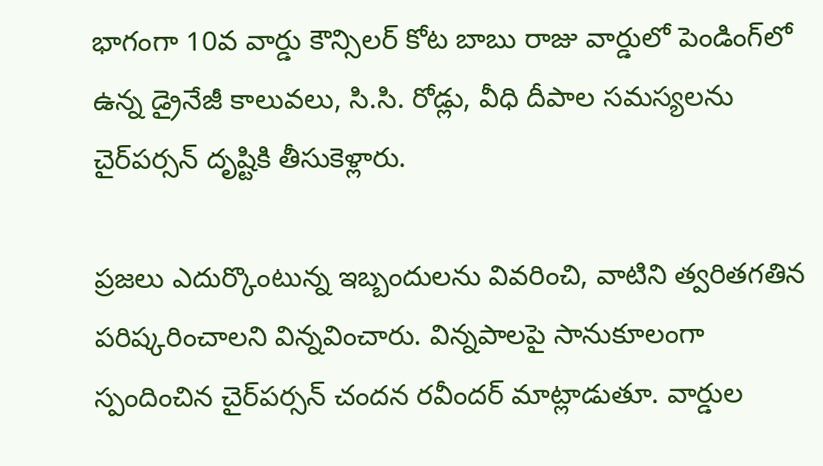భాగంగా 10వ వార్డు కౌన్సిలర్ కోట బాబు రాజు వార్డులో పెండింగ్‌లో ఉన్న డ్రైనేజీ కాలువలు, సి.సి. రోడ్లు, వీధి దీపాల సమస్యలను చైర్‌పర్సన్ దృష్టికి తీసుకెళ్లారు.

ప్రజలు ఎదుర్కొంటున్న ఇబ్బందులను వివరించి, వాటిని త్వరితగతిన పరిష్కరించాలని విన్నవించారు. విన్నపాలపై సానుకూలంగా స్పందించిన చైర్‌పర్సన్ చందన రవీందర్ మాట్లాడుతూ. వార్డుల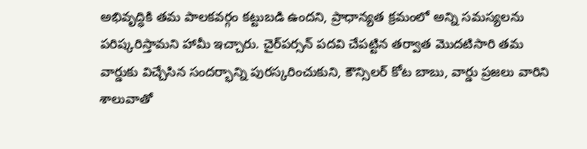అభివృద్ధికి తమ పాలకవర్గం కట్టుబడి ఉందని, ప్రాధాన్యత క్రమంలో అన్ని సమస్యలను పరిష్కరిస్తామని హామీ ఇచ్చారు. చైర్‌పర్సన్ పదవి చేపట్టిన తర్వాత మొదటిసారి తమ వార్డుకు విచ్చేసిన సందర్భాన్ని పురస్కరించుకుని, కౌన్సిలర్ కోట బాబు, వార్డు ప్రజలు వారిని శాలువాతో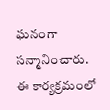ఘనంగా సన్మానించారు. ఈ కార్యక్రమంలో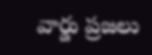వార్డు ప్రజలు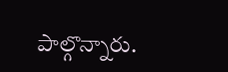పాల్గొన్నారు.